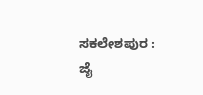ಸಕಲೇಶಪುರ : ಜೈ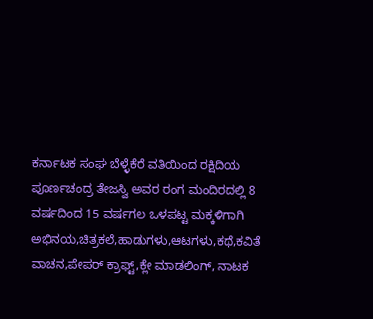ಕರ್ನಾಟಕ ಸಂಘ ಬೆಳ್ಳೆಕೆರೆ ವತಿಯಿಂದ ರಕ್ಷಿದಿಯ ಪೂರ್ಣಚಂದ್ರ ತೇಜಸ್ವಿ ಅವರ ರಂಗ ಮಂದಿರದಲ್ಲಿ 8 ವರ್ಷದಿಂದ 15 ವರ್ಷಗಲ ಒಳಪಟ್ಟ ಮಕ್ಕಳಿಗಾಗಿ ಅಭಿನಯ,ಚಿತ್ರಕಲೆ,ಹಾಡುಗಳು,ಆಟಗಳು,ಕಥೆ,ಕವಿತೆ ವಾಚನ,ಪೇಪರ್ ಕ್ರಾಫ್ಟ್,ಕ್ಲೇ ಮಾಡಲಿಂಗ್, ನಾಟಕ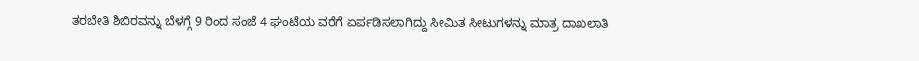ತರಬೇತಿ ಶಿಬಿರವನ್ನು ಬೆಳಗ್ಗೆ 9 ರಿಂದ ಸಂಜೆ 4 ಘಂಟೆಯ ವರೆಗೆ ಏರ್ಪಡಿಸಲಾಗಿದ್ದು ಸೀಮಿತ ಸೀಟುಗಳನ್ನು ಮಾತ್ರ ದಾಖಲಾತಿ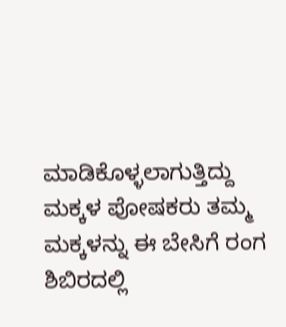ಮಾಡಿಕೊಳ್ಳಲಾಗುತ್ತಿದ್ದು ಮಕ್ಕಳ ಪೋಷಕರು ತಮ್ಮ ಮಕ್ಕಳನ್ನು ಈ ಬೇಸಿಗೆ ರಂಗ ಶಿಬಿರದಲ್ಲಿ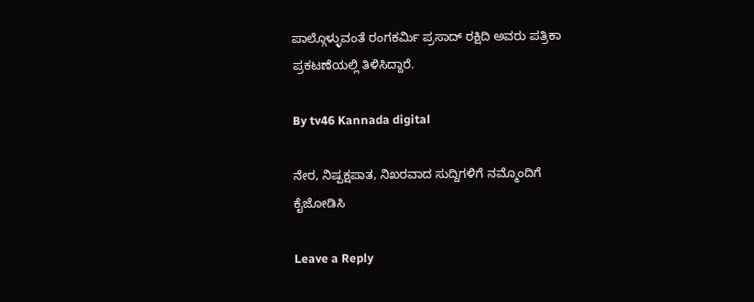ಪಾಲ್ಗೊಳ್ಳುವಂತೆ ರಂಗಕರ್ಮಿ ಪ್ರಸಾದ್ ರಕ್ಷಿದಿ ಅವರು ಪತ್ರಿಕಾ ಪ್ರಕಟಣೆಯಲ್ಲಿ ತಿಳಿಸಿದ್ದಾರೆ.

By tv46 Kannada digital

ನೇರ, ನಿಷ್ಪಕ್ಷಪಾತ, ನಿಖರವಾದ ಸುದ್ದಿಗಳಿಗೆ ನಮ್ಮೊಂದಿಗೆ ಕೈಜೋಡಿಸಿ

Leave a Reply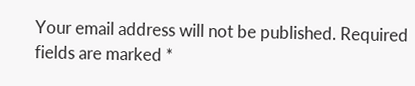Your email address will not be published. Required fields are marked *